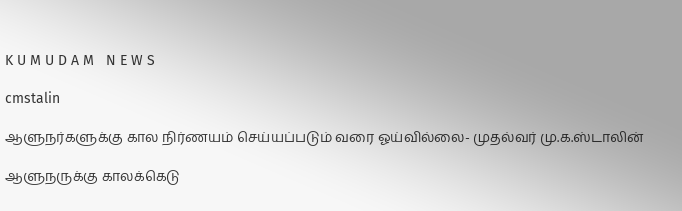K U M U D A M   N E W S

cmstalin

ஆளுநர்களுக்கு கால நிர்ணயம் செய்யப்படும் வரை ஓய்வில்லை- முதல்வர் மு.க.ஸ்டாலின்

ஆளுநருக்கு காலக்கெடு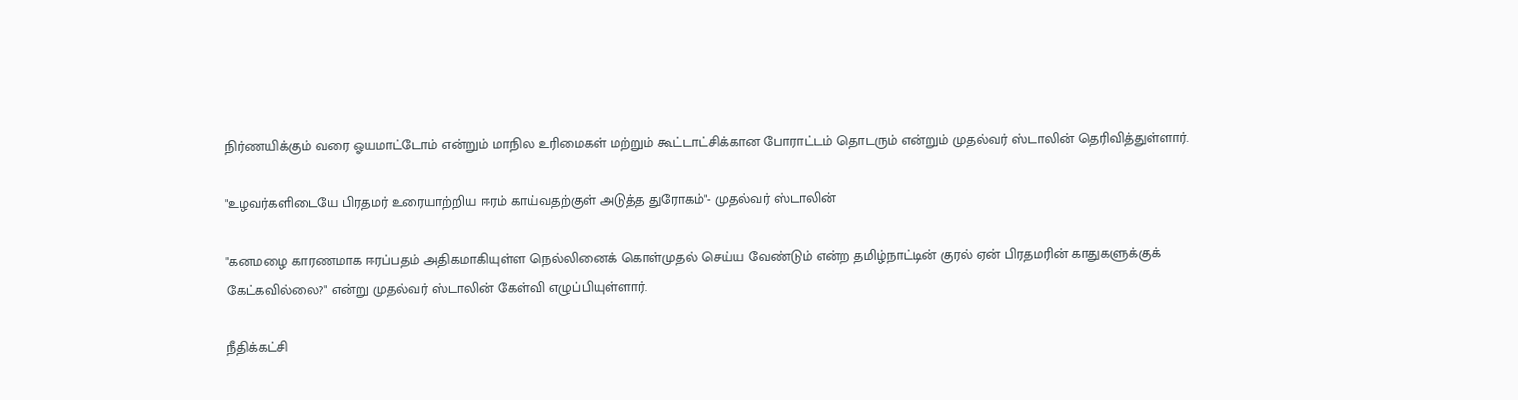நிர்ணயிக்கும் வரை ஓயமாட்டோம் என்றும் மாநில உரிமைகள் மற்றும் கூட்டாட்சிக்கான போராட்டம் தொடரும் என்றும் முதல்வர் ஸ்டாலின் தெரிவித்துள்ளார்.

"உழவர்களிடையே பிரதமர் உரையாற்றிய ஈரம் காய்வதற்குள் அடுத்த துரோகம்"- முதல்வர் ஸ்டாலின்

"கனமழை காரணமாக ஈரப்பதம் அதிகமாகியுள்ள நெல்லினைக் கொள்முதல் செய்ய வேண்டும் என்ற தமிழ்நாட்டின் குரல் ஏன் பிரதமரின் காதுகளுக்குக் கேட்கவில்லை?" என்று முதல்வர் ஸ்டாலின் கேள்வி எழுப்பியுள்ளார்.

நீதிக்கட்சி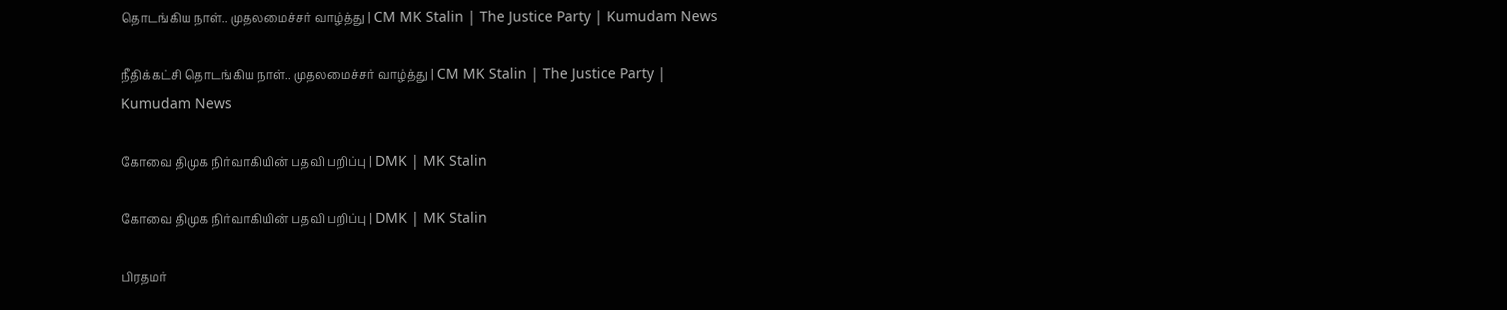தொடங்கிய நாள்.. முதலமைச்சர் வாழ்த்து | CM MK Stalin | The Justice Party | Kumudam News

நீதிக்கட்சி தொடங்கிய நாள்.. முதலமைச்சர் வாழ்த்து | CM MK Stalin | The Justice Party | Kumudam News

கோவை திமுக நிர்வாகியின் பதவி பறிப்பு | DMK | MK Stalin

கோவை திமுக நிர்வாகியின் பதவி பறிப்பு | DMK | MK Stalin

பிரதமர்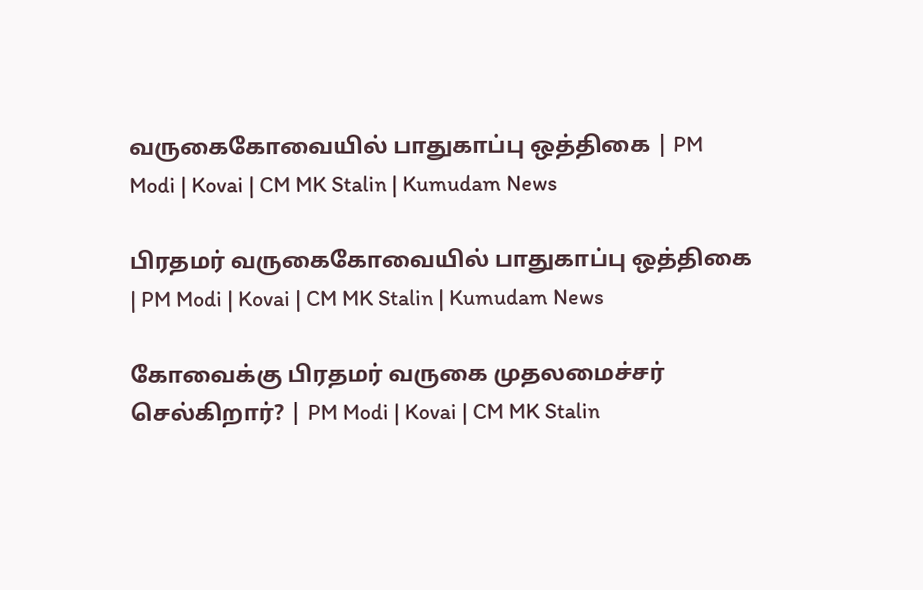வருகைகோவையில் பாதுகாப்பு ஒத்திகை | PM Modi | Kovai | CM MK Stalin | Kumudam News

பிரதமர் வருகைகோவையில் பாதுகாப்பு ஒத்திகை | PM Modi | Kovai | CM MK Stalin | Kumudam News

கோவைக்கு பிரதமர் வருகை முதலமைச்சர் செல்கிறார்? | PM Modi | Kovai | CM MK Stalin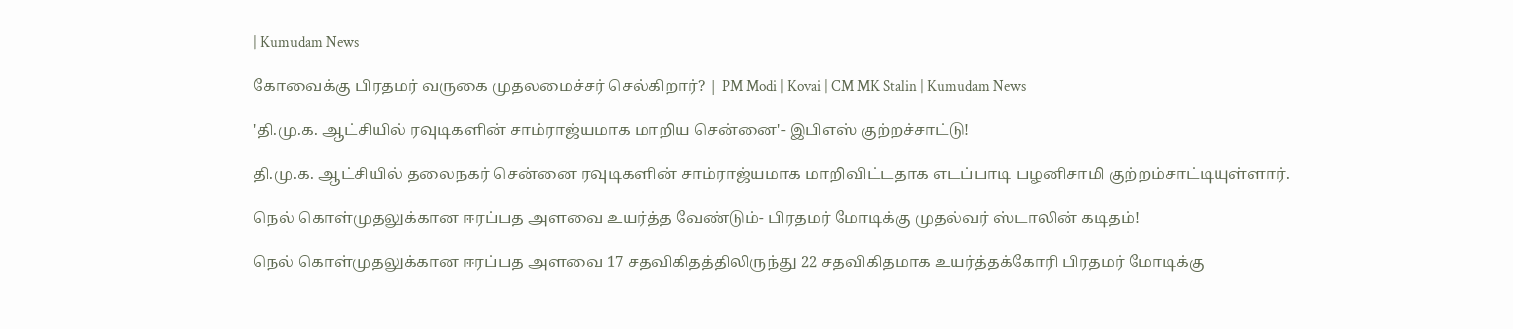| Kumudam News

கோவைக்கு பிரதமர் வருகை முதலமைச்சர் செல்கிறார்? | PM Modi | Kovai | CM MK Stalin | Kumudam News

'தி.மு.க. ஆட்சியில் ரவுடிகளின் சாம்ராஜ்யமாக மாறிய சென்னை'- இபிஎஸ் குற்றச்சாட்டு!

தி.மு.க. ஆட்சியில் தலைநகர் சென்னை ரவுடிகளின் சாம்ராஜ்யமாக மாறிவிட்டதாக எடப்பாடி பழனிசாமி குற்றம்சாட்டியுள்ளார்.

நெல் கொள்முதலுக்கான ஈரப்பத அளவை உயர்த்த வேண்டும்- பிரதமர் மோடிக்கு முதல்வர் ஸ்டாலின் கடிதம்!

நெல் கொள்முதலுக்கான ஈரப்பத அளவை 17 சதவிகிதத்திலிருந்து 22 சதவிகிதமாக உயர்த்தக்கோரி பிரதமர் மோடிக்கு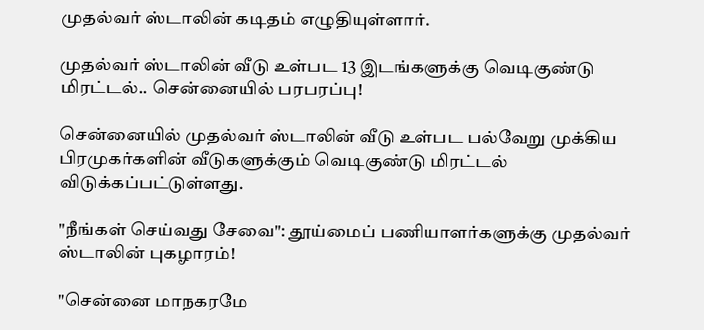முதல்வர் ஸ்டாலின் கடிதம் எழுதியுள்ளார்.

முதல்வர் ஸ்டாலின் வீடு உள்பட 13 இடங்களுக்கு வெடிகுண்டு மிரட்டல்.. சென்னையில் பரபரப்பு!

சென்னையில் முதல்வர் ஸ்டாலின் வீடு உள்பட பல்வேறு முக்கிய பிரமுகர்களின் வீடுகளுக்கும் வெடிகுண்டு மிரட்டல் விடுக்கப்பட்டுள்ளது.

"நீங்கள் செய்வது சேவை": தூய்மைப் பணியாளர்களுக்கு முதல்வர் ஸ்டாலின் புகழாரம்!

"சென்னை மாநகரமே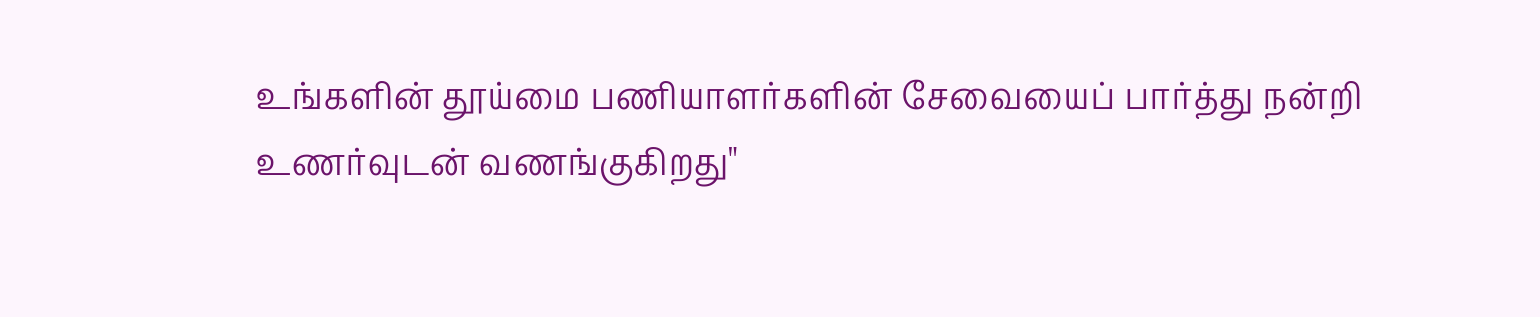உங்களின் தூய்மை பணியாளர்களின் சேவையைப் பார்த்து நன்றி உணர்வுடன் வணங்குகிறது"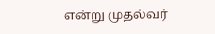என்று முதல்வர்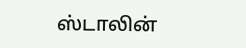ஸ்டாலின்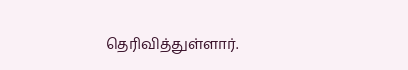தெரிவித்துள்ளார்.